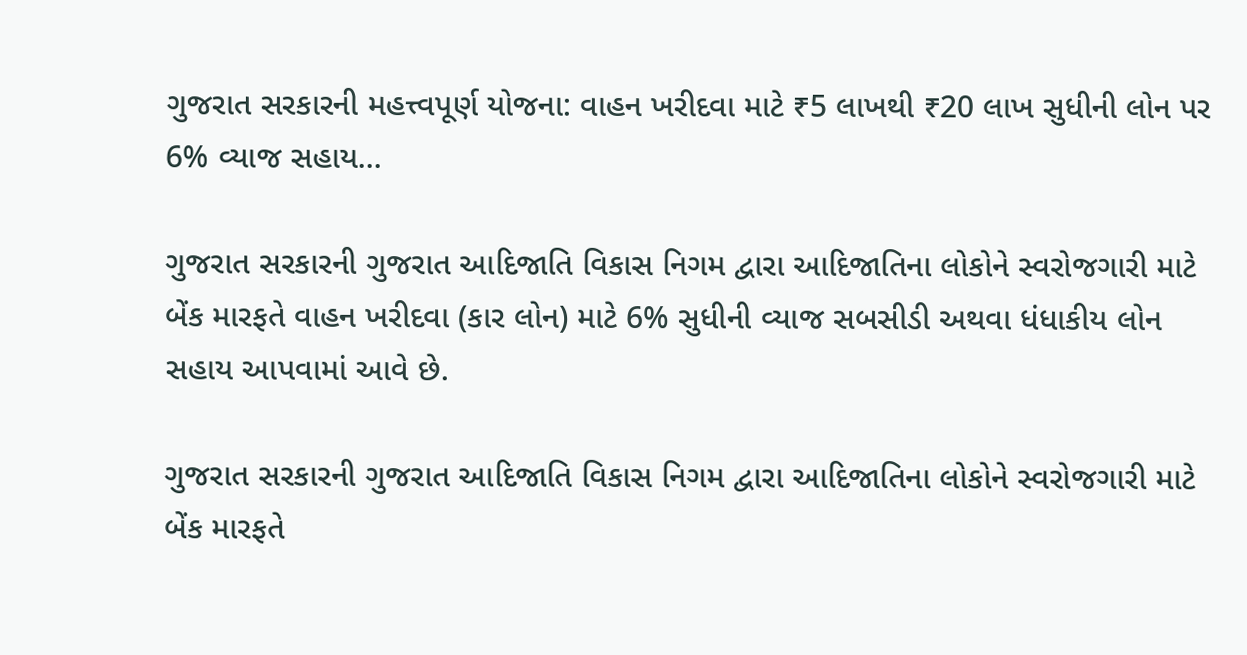ગુજરાત સરકારની મહત્ત્વપૂર્ણ યોજના: વાહન ખરીદવા માટે ₹5 લાખથી ₹20 લાખ સુધીની લોન પર 6% વ્યાજ સહાય...

ગુજરાત સરકારની ગુજરાત આદિજાતિ વિકાસ નિગમ દ્વારા આદિજાતિના લોકોને સ્વરોજગારી માટે બેંક મારફતે વાહન ખરીદવા (કાર લોન) માટે 6% સુધીની વ્યાજ સબસીડી અથવા ધંધાકીય લોન સહાય આપવામાં આવે છે.

ગુજરાત સરકારની ગુજરાત આદિજાતિ વિકાસ નિગમ દ્વારા આદિજાતિના લોકોને સ્વરોજગારી માટે બેંક મારફતે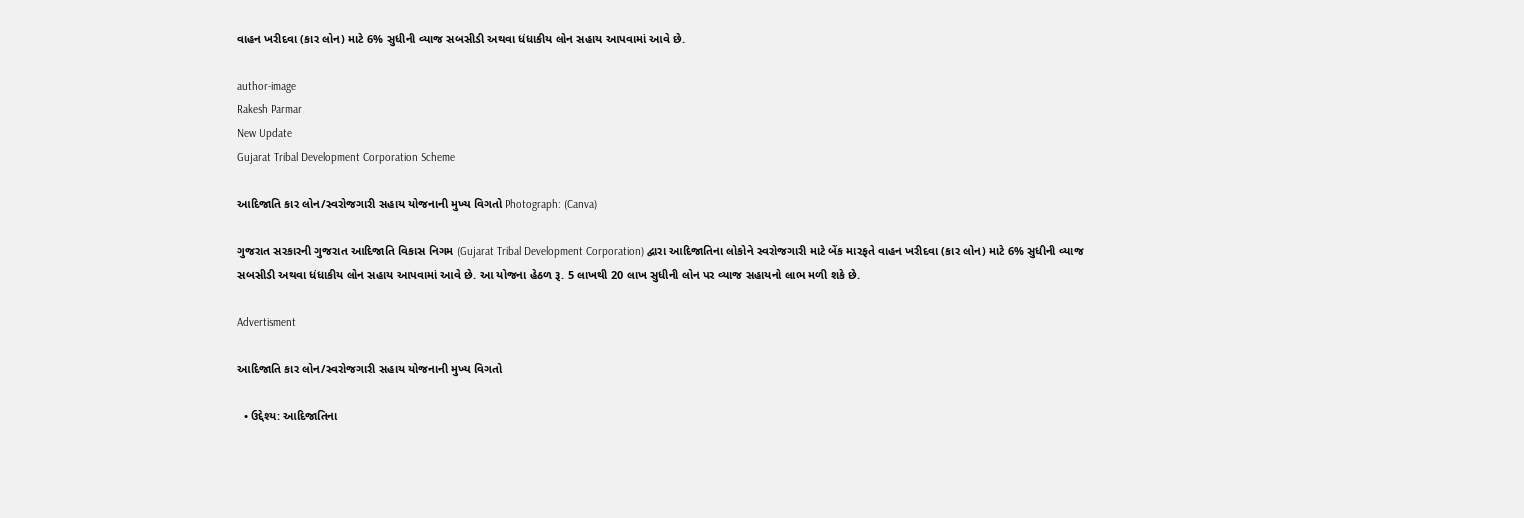વાહન ખરીદવા (કાર લોન) માટે 6% સુધીની વ્યાજ સબસીડી અથવા ધંધાકીય લોન સહાય આપવામાં આવે છે.

author-image
Rakesh Parmar
New Update
Gujarat Tribal Development Corporation Scheme

આદિજાતિ કાર લોન/સ્વરોજગારી સહાય યોજનાની મુખ્ય વિગતો Photograph: (Canva)

ગુજરાત સરકારની ગુજરાત આદિજાતિ વિકાસ નિગમ (Gujarat Tribal Development Corporation) દ્વારા આદિજાતિના લોકોને સ્વરોજગારી માટે બેંક મારફતે વાહન ખરીદવા (કાર લોન) માટે 6% સુધીની વ્યાજ સબસીડી અથવા ધંધાકીય લોન સહાય આપવામાં આવે છે. આ યોજના હેઠળ રૂ. 5 લાખથી 20 લાખ સુધીની લોન પર વ્યાજ સહાયનો લાભ મળી શકે છે.

Advertisment

આદિજાતિ કાર લોન/સ્વરોજગારી સહાય યોજનાની મુખ્ય વિગતો

  • ઉદ્દેશ્ય: આદિજાતિના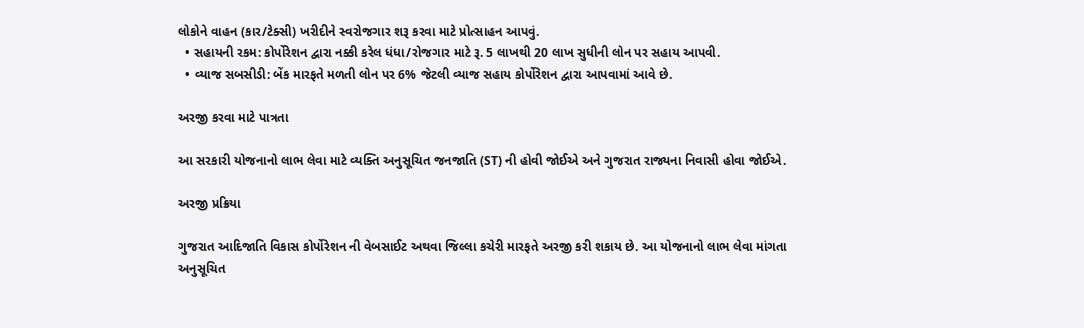લોકોને વાહન (કાર/ટેક્સી) ખરીદીને સ્વરોજગાર શરૂ કરવા માટે પ્રોત્સાહન આપવું.
  • સહાયની રકમ: કોર્પોરેશન દ્વારા નક્કી કરેલ ધંધા/રોજગાર માટે રૂ. 5 લાખથી 20 લાખ સુધીની લોન પર સહાય આપવી.
  • વ્યાજ સબસીડી: બેંક મારફતે મળતી લોન પર 6% જેટલી વ્યાજ સહાય કોર્પોરેશન દ્વારા આપવામાં આવે છે.

અરજી કરવા માટે પાત્રતા

આ સરકારી યોજનાનો લાભ લેવા માટે વ્યક્તિ અનુસૂચિત જનજાતિ (ST) ની હોવી જોઈએ અને ગુજરાત રાજ્યના નિવાસી હોવા જોઈએ.

અરજી પ્રક્રિયા

ગુજરાત આદિજાતિ વિકાસ કોર્પોરેશન ની વેબસાઈટ અથવા જિલ્લા કચેરી મારફતે અરજી કરી શકાય છે. આ યોજનાનો લાભ લેવા માંગતા અનુસૂચિત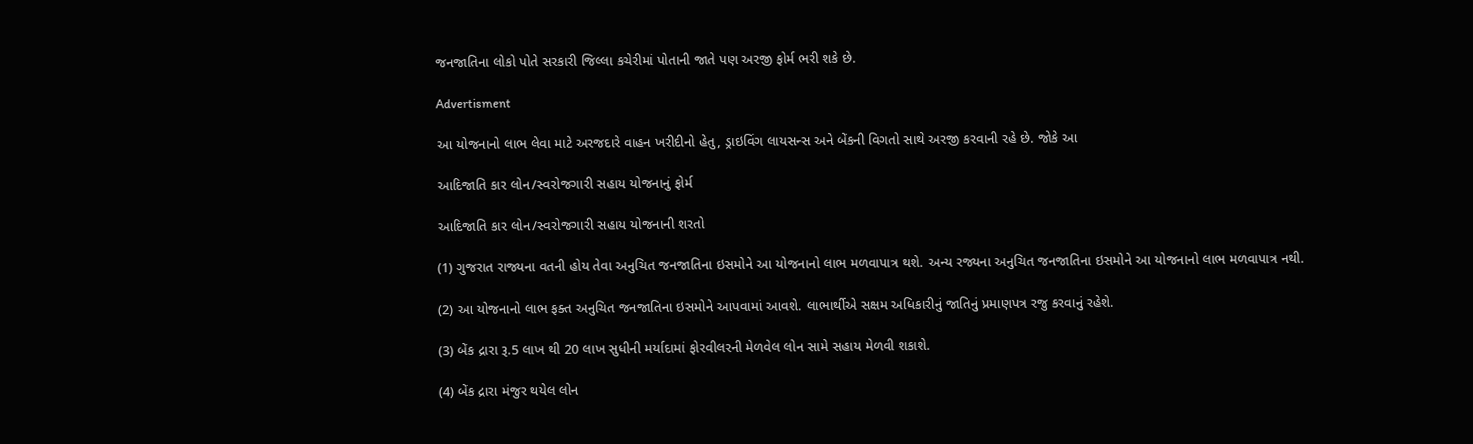જનજાતિના લોકો પોતે સરકારી જિલ્લા કચેરીમાં પોતાની જાતે પણ અરજી ફોર્મ ભરી શકે છે.

Advertisment

આ યોજનાનો લાભ લેવા માટે અરજદારે વાહન ખરીદીનો હેતુ, ડ્રાઇવિંગ લાયસન્સ અને બેંકની વિગતો સાથે અરજી કરવાની રહે છે. જોકે આ

આદિજાતિ કાર લોન/સ્વરોજગારી સહાય યોજનાનું ફોર્મ

આદિજાતિ કાર લોન/સ્વરોજગારી સહાય યોજનાની શરતો

(1) ગુજરાત રાજ્યના વતની હોય તેવા અનુચિત જનજાતિના ઇસમોને આ યોજનાનો લાભ મળવાપાત્ર થશે. અન્ય રજ્યના અનુચિત જનજાતિના ઇસમોને આ યોજનાનો લાભ મળવાપાત્ર નથી.

(2) આ યોજનાનો લાભ ફક્ત અનુચિત જનજાતિના ઇસમોને આપવામાં આવશે. લાભાર્થીએ સક્ષમ અધિકારીનું જાતિનું પ્રમાણપત્ર રજુ કરવાનું રહેશે.

(3) બેંક દ્રારા રૂ.5 લાખ થી 20 લાખ સુધીની મર્યાદામાં ફોરવીલરની મેળવેલ લોન સામે સહાય મેળવી શકાશે.

(4) બેંક દ્રારા મંજુર થયેલ લોન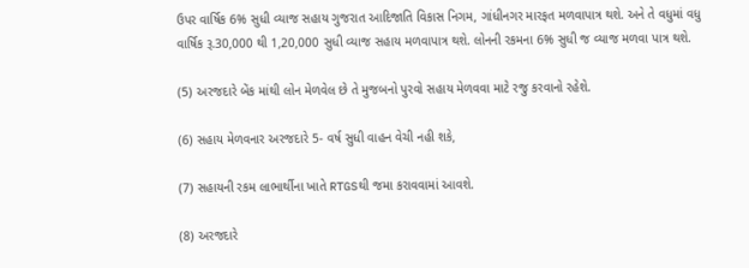ઉપર વાર્ષિક 6% સુધી વ્યાજ સહાય ગુજરાત આદિજાતિ વિકાસ નિગમ, ગાંધીનગર મારફત મળવાપાત્ર થશે. અને તે વધુમાં વધુ વાર્ષિક રૂ.30,000 થી 1,20,000 સુધી વ્યાજ સહાય મળવાપાત્ર થશે. લોનની રકમના 6% સુધી જ વ્યાજ મળવા પાત્ર થશે.

(5) અરજદારે બેંક માંથી લોન મેળવેલ છે તે મુજબનો પુરવો સહાય મેળવવા માટે રજુ કરવાનો રહેશે.

(6) સહાય મેળવનાર અરજદારે 5- વર્ષ સુધી વાહન વેચી નહી શકે,

(7) સહાયની રકમ લાભાર્થીના ખાતે RTGSથી જમા કરાવવામાં આવશે.

(8) અરજદારે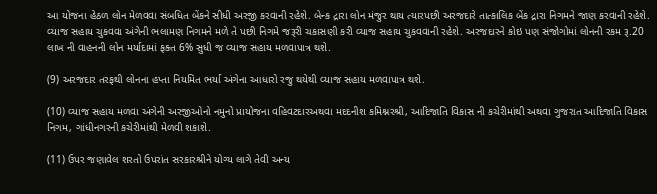આ યોજના હેઠળ લોન મેળવવા સંબધિત બેંકને સીધી અરજી કરવાની રહેશે. બેન્ક દ્રારા લોન મંજુર થાય ત્યારપછી અરજદારે તાત્કાલિક બેંક દ્રારા નિગમને જાણ કરવાની રહેશે. વ્યાજ સહાય ચુકવવા અંગેની ભલામણ નિગમને મળે તે પછી નિગમે જરૂરી ચકાસણી કરી વ્યાજ સહાય ચુકવવાની રહેશે. અરજદારને કોઇ પણ સંજોગોમાં લોનની રકમ રૂ.20 લાખ ની વાહનની લોન મર્યાદામાં ફક્ત 6% સુધી જ વ્યાજ સહાય મળવાપાત્ર થશે.

(9) અરજદાર તરફથી લોનના હપ્તા નિયમિત ભર્યા અંગેના આધારો રજુ થયેથી વ્યાજ સહાય મળવાપાત્ર થશે.

(10) વ્યાજ સહાય મળવા અંગેની અરજીઓનો નમુનો પ્રાયોજના વહિવટદારઅથવા મદદનીશ કમિશ્નરશ્રી, આદિજાતિ વિકાસ ની કચેરીમાંથી અથવા ગુજરાત આદિજાતિ વિકાસ નિગમ, ગાંધીનગરની કચેરીમાંથી મેળવી શકાશે.

(11) ઉપર જણાવેલ શરતો ઉપરાંત સરકારશ્રીને યોગ્ય લાગે તેવી અન્ય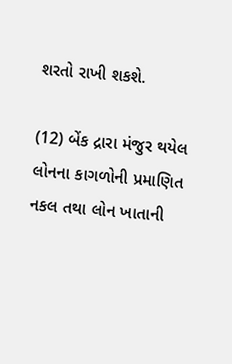શરતો રાખી શકશે.

(12) બેંક દ્રારા મંજુર થયેલ લોનના કાગળોની પ્રમાણિત નકલ તથા લોન ખાતાની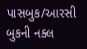પાસબુક/આરસી બુકની નક્લ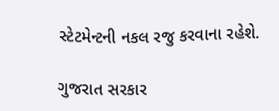સ્ટેટમેન્ટની નકલ રજુ કરવાના રહેશે.

ગુજરાત સરકાર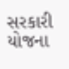સરકારી યોજના